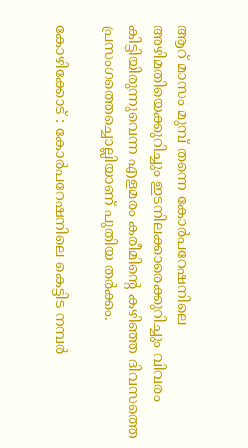ആറ് മാസം മുമ്പ് തന്നെ കോര്‍പറേഷനിലെ അഴിമതിയെക്കുറിച്ചും ഇടനിലക്കാരെക്കുറിച്ചും വിവരം കിട്ടിയിരുന്നുവെന്ന എളമരം കരീമിന്‍റെ കഴിഞ്ഞ ദിവസത്തെ പ്രസംഗത്തെച്ചൊല്ലിയാണ് പുതിയ തര്‍ക്കം.

കോഴിക്കോട് : കോര്‍പറേഷനിലെ കെട്ടിട നമ്പര്‍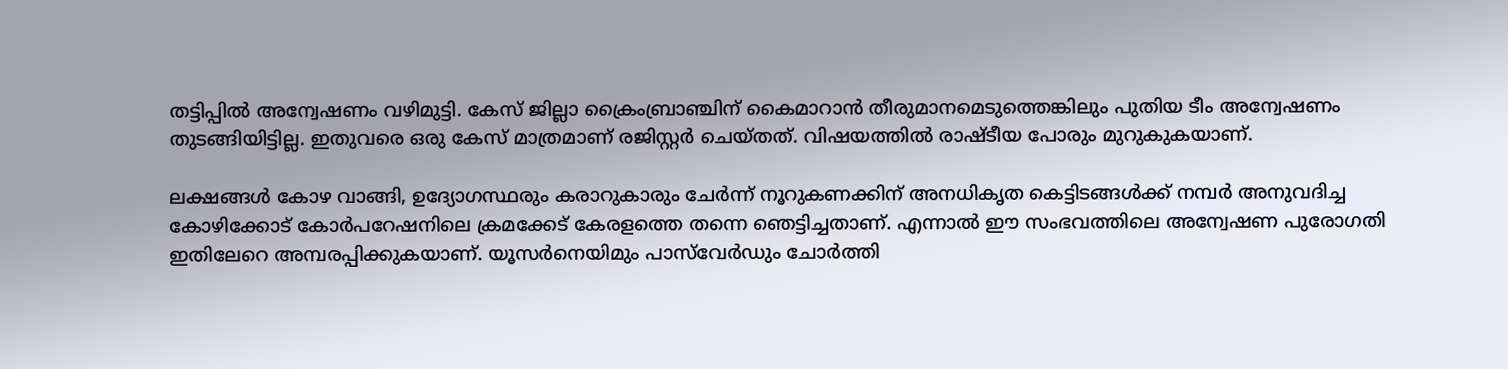തട്ടിപ്പിൽ അന്വേഷണം വഴിമുട്ടി. കേസ് ജില്ലാ ക്രൈംബ്രാ‍ഞ്ചിന് കൈമാറാന്‍ തീരുമാനമെടുത്തെങ്കിലും പുതിയ ടീം അന്വേഷണം തുടങ്ങിയിട്ടില്ല. ഇതുവരെ ഒരു കേസ് മാത്രമാണ് രജിസ്റ്റര്‍ ചെയ്തത്. വിഷയത്തില്‍ രാഷ്ടീയ പോരും മുറുകുകയാണ്.

ലക്ഷങ്ങള്‍ കോഴ വാങ്ങി, ഉദ്യോഗസ്ഥരും കരാറുകാരും ചേര്‍ന്ന് നൂറുകണക്കിന് അനധികൃത കെട്ടിടങ്ങള്‍ക്ക് നമ്പര്‍ അനുവദിച്ച കോഴിക്കോട് കോര്‍പറേഷനിലെ ക്രമക്കേട് കേരളത്തെ തന്നെ ഞെട്ടിച്ചതാണ്. എന്നാല്‍ ഈ സംഭവത്തിലെ അന്വേഷണ പുരോഗതി ഇതിലേറെ അമ്പരപ്പിക്കുകയാണ്. യൂസര്‍നെയിമും പാസ്‍വേര്‍ഡും ചോര്‍ത്തി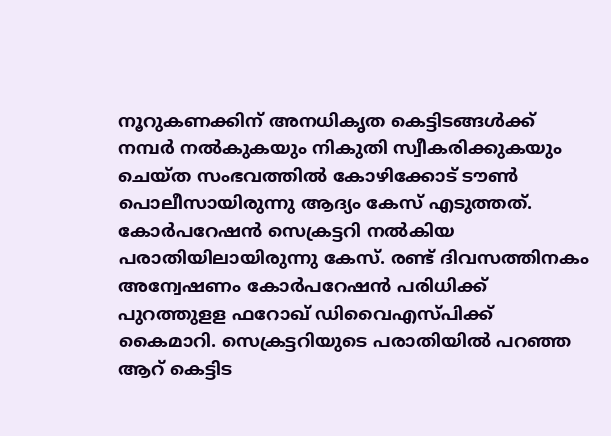നൂറുകണക്കിന് അനധികൃത കെട്ടിടങ്ങള്‍ക്ക് നമ്പര്‍ നല്‍കുകയും നികുതി സ്വീകരിക്കുകയും ചെയ്ത സംഭവത്തില്‍ കോഴിക്കോട് ടൗണ്‍ പൊലീസായിരുന്നു ആദ്യം കേസ് എടുത്തത്. കോര്‍പറേഷന്‍ സെക്രട്ടറി നല്‍കിയ പരാതിയിലായിരുന്നു കേസ്. രണ്ട് ദിവസത്തിനകം അന്വേഷണം കോര്‍പറേഷന്‍ പരിധിക്ക് പുറത്തുളള ഫറോഖ് ഡിവൈഎസ്പിക്ക് കൈമാറി. സെക്രട്ടറിയുടെ പരാതിയില്‍ പറഞ്ഞ ആറ് കെട്ടിട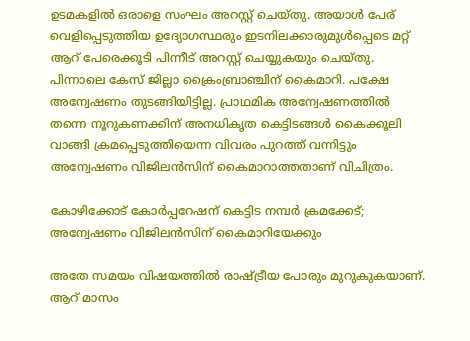ഉടമകളില്‍ ഒരാളെ സംഘം അറസ്റ്റ് ചെയ്തു. അയാള്‍ പേര് വെളിപ്പെടുത്തിയ ഉദ്യോഗസ്ഥരും ഇടനിലക്കാരുമുള്‍പ്പെടെ മറ്റ് ആറ് പേരെക്കൂടി പിന്നീട് അറസ്റ്റ് ചെയ്യുകയും ചെയ്തു. പിന്നാലെ കേസ് ജില്ലാ ക്രൈംബ്രാഞ്ചിന് കൈമാറി. പക്ഷേ അന്വേഷണം തുടങ്ങിയിട്ടില്ല. പ്രാഥമിക അന്വേഷണത്തില്‍ തന്നെ നൂറുകണക്കിന് അനധികൃത കെട്ടിടങ്ങള്‍ കൈക്കൂലി വാങ്ങി ക്രമപ്പെടുത്തിയെന്ന വിവരം പുറത്ത് വന്നിട്ടും അന്വേഷണം വിജിലന്‍സിന് കൈമാറാത്തതാണ് വിചിത്രം.

കോഴിക്കോട് കോര്‍പ്പറേഷന് കെട്ടിട നമ്പര്‍ ക്രമക്കേട്; അന്വേഷണം വിജിലന്‍സിന് കൈമാറിയേക്കും

അതേ സമയം വിഷയത്തില്‍ രാഷ്ട്രീയ പോരും മുറുകുകയാണ്. ആറ് മാസം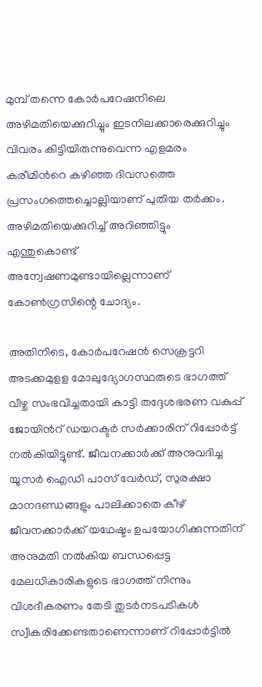മുമ്പ് തന്നെ കോര്‍പറേഷനിലെ അഴിമതിയെക്കുറിച്ചും ഇടനിലക്കാരെക്കുറിച്ചും വിവരം കിട്ടിയിരുന്നുവെന്ന എളമരം കരീമിന്‍റെ കഴിഞ്ഞ ദിവസത്തെ പ്രസംഗത്തെച്ചൊല്ലിയാണ് പുതിയ തര്‍ക്കം. അഴിമതിയെക്കുറിച്ച് അറിഞ്ഞിട്ടും എന്തുകൊണ്ട് അന്വേഷണമുണ്ടായില്ലെന്നാണ് കോണ്‍ഗ്രസിന്റെ ചോദ്യം.

അതിനിടെ, കോര്‍പറേഷന്‍ സെക്രട്ടറി അടക്കമുളള മോലുദ്യോഗസ്ഥരുടെ ഭാഗത്ത് വീഴ്ച സംഭവിച്ചതായി കാട്ടി തദ്ദേശഭരണ വകുപ്പ് ജോയിന്‍റ് ഡയറക്ടര്‍ സ‍ര്‍ക്കാരിന് റിപ്പോര്‍ട്ട് നല്‍കിയിട്ടുണ്ട്. ജീവനക്കാര്‍ക്ക് അനുവദിച്ച യൂസര്‍ ഐഡി പാസ് വേര്‍ഡ്, സുരക്ഷാ മാനദണ്ഡങ്ങളും പാലിക്കാതെ കീഴ് ജീവനക്കാര്‍ക്ക് യഥേഷ്ടം ഉപയോഗിക്കുന്നതിന് അനുമതി നല്‍കിയ ബന്ധപ്പെട്ട മേലധികാരികളുടെ ഭാഗത്ത് നിന്നും വിശദീകരണം തേടി തുടര്‍നടപടികള്‍ സ്വീകരിക്കേണ്ടതാണെന്നാണ് റിപ്പോര്‍ട്ടില്‍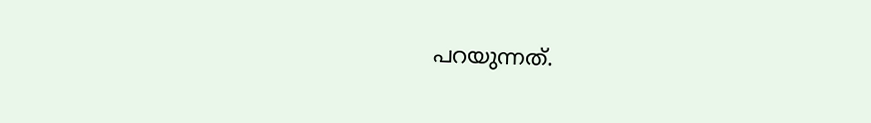പറയുന്നത്.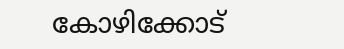കോഴിക്കോട്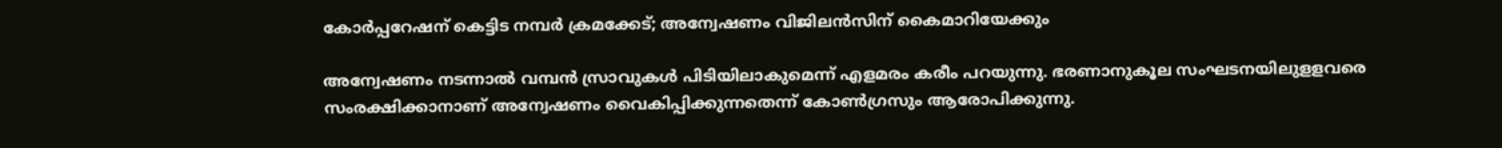കോര്‍പ്പറേഷന് കെട്ടിട നമ്പര്‍ ക്രമക്കേട്; അന്വേഷണം വിജിലന്‍സിന് കൈമാറിയേക്കും

അന്വേഷണം നടന്നാല്‍ വമ്പന്‍ സ്രാവുകള്‍ പിടിയിലാകുമെന്ന് എളമരം കരീം പറയുന്നു. ഭരണാനുകൂല സംഘടനയിലുളളവരെ സംരക്ഷിക്കാനാണ് അന്വേഷണം വൈകിപ്പിക്കുന്നതെന്ന് കോണ്‍ഗ്രസും ആരോപിക്കുന്നു.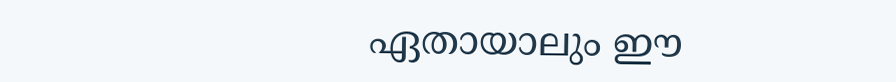ഏതായാലും ഈ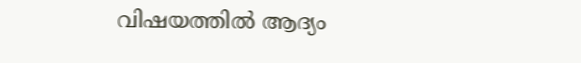വിഷയത്തില്‍ ആദ്യം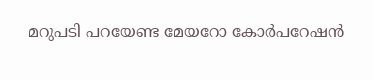മറുപടി പറയേണ്ട മേയറോ കോര്‍പറേഷന്‍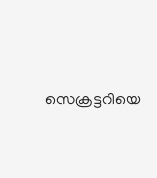സെക്രട്ടറിയെ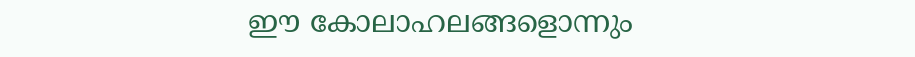ഈ കോലാഹലങ്ങളൊന്നും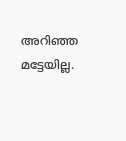അറിഞ്ഞ മട്ടേയില്ല.